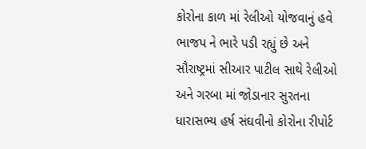કોરોના કાળ માં રેલીઓ યોજવાનું હવે ભાજપ ને ભારે પડી રહ્યું છે અને સૌરાષ્ટ્રમાં સીઆર પાટીલ સાથે રેલીઓ અને ગરબા માં જોડાનાર સુરતના ધારાસભ્ય હર્ષ સંઘવીનો કોરોના રીપોર્ટ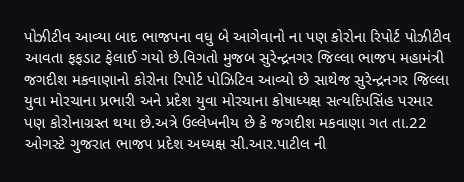પોઝીટીવ આવ્યા બાદ ભાજપના વધુ બે આગેવાનો ના પણ કોરોના રિપોર્ટ પોઝીટીવ આવતા ફફડાટ ફેલાઈ ગયો છે.વિગતો મુજબ સુરેન્દ્રનગર જિલ્લા ભાજપ મહામંત્રી જગદીશ મકવાણાનો કોરોના રિપોર્ટ પોઝિટિવ આવ્યો છે સાથેજ સુરેન્દ્રનગર જિલ્લા યુવા મોરચાના પ્રભારી અને પ્રદેશ યુવા મોરચાના કોષાધ્યક્ષ સત્યદિપસિંહ પરમાર પણ કોરોનાગ્રસ્ત થયા છે.અત્રે ઉલ્લેખનીય છે કે જગદીશ મકવાણા ગત તા.22 ઓગસ્ટે ગુજરાત ભાજપ પ્રદેશ અધ્યક્ષ સી.આર.પાટીલ ની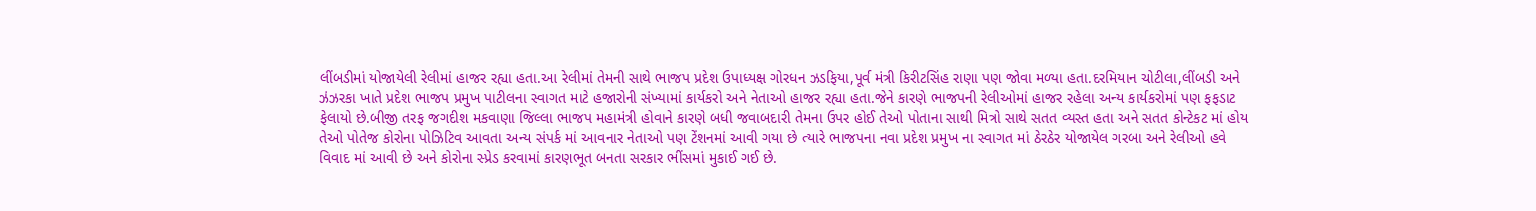લીંબડીમાં યોજાયેલી રેલીમાં હાજર રહ્યા હતા.આ રેલીમાં તેમની સાથે ભાજપ પ્રદેશ ઉપાધ્યક્ષ ગોરધન ઝડફિયા,પૂર્વ મંત્રી કિરીટસિંહ રાણા પણ જોવા મળ્યા હતા.દરમિયાન ચોટીલા,લીંબડી અને ઝંઝરકા ખાતે પ્રદેશ ભાજપ પ્રમુખ પાટીલના સ્વાગત માટે હજારોની સંખ્યામાં કાર્યકરો અને નેતાઓ હાજર રહ્યા હતા.જેને કારણે ભાજપની રેલીઓમાં હાજર રહેલા અન્ય કાર્યકરોમાં પણ ફફડાટ ફેલાયો છે.બીજી તરફ જગદીશ મકવાણા જિલ્લા ભાજપ મહામંત્રી હોવાને કારણે બધી જવાબદારી તેમના ઉપર હોઈ તેઓ પોતાના સાથી મિત્રો સાથે સતત વ્યસ્ત હતા અને સતત કોન્ટેકટ માં હોય તેઓ પોતેજ કોરોના પોઝિટિવ આવતા અન્ય સંપર્ક માં આવનાર નેતાઓ પણ ટેંશનમાં આવી ગયા છે ત્યારે ભાજપના નવા પ્રદેશ પ્રમુખ ના સ્વાગત માં ઠેરઠેર યોજાયેલ ગરબા અને રેલીઓ હવે વિવાદ માં આવી છે અને કોરોના સ્પ્રેડ કરવામાં કારણભૂત બનતા સરકાર ભીંસમાં મુકાઈ ગઈ છે.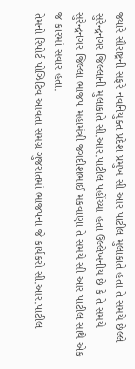જ્યારે સૌરાષ્ટ્રની સફરે નવનિયુક્ત પ્રદેશ પ્રમુખ સી આર પાટીલ મુલાકાતે હતા તે સમયે છેલ્લે સુરેન્દ્રનગર જિલ્લાની મુલાકાતે સી.આર.પાટીલ પહોંચ્યા હતા ઉલ્લેખનીય છે કે તે સમયે સુરેન્દ્રનગર જિલ્લા ભાજપ મહામંત્રી જગદીશભાઈ મકવાણા તે સમયે સી આર પાટીલ સાથે એક જ કારમાં સવાર હતા.
તેમનો રિપોર્ટ પોઝિટિવ આવતા સમગ્ર ગુજરાતમાં ભાજપના જે કાર્યકરો સી.આર.પાટીલ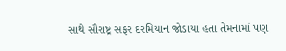સાથે સૌરાષ્ટ્ર સફર દરમિયાન જોડાયા હતા તેમનામાં પણ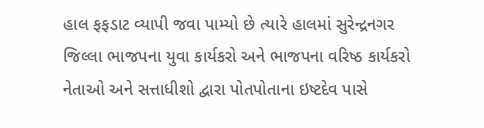હાલ ફફડાટ વ્યાપી જવા પામ્યો છે ત્યારે હાલમાં સુરેન્દ્રનગર જિલ્લા ભાજપના યુવા કાર્યકરો અને ભાજપના વરિષ્ઠ કાર્યકરો નેતાઓ અને સત્તાધીશો દ્વારા પોતપોતાના ઇષ્ટદેવ પાસે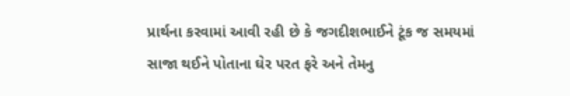પ્રાર્થના કરવામાં આવી રહી છે કે જગદીશભાઈને ટૂંક જ સમયમાં સાજા થઈને પોતાના ઘેર પરત ફરે અને તેમનુ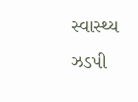સ્વાસ્થ્ય ઝડપી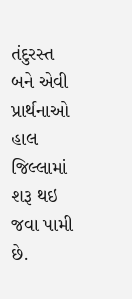તંદુરસ્ત બને એવી પ્રાર્થનાઓ હાલ જિલ્લામાં શરૂ થઇ જવા પામી છે.